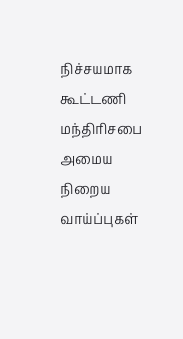நிச்சயமாக கூட்டணி மந்திரிசபை அமைய நிறைய வாய்ப்புகள்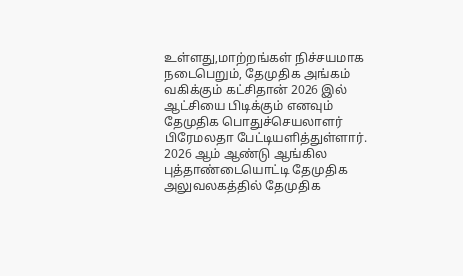உள்ளது,மாற்றங்கள் நிச்சயமாக நடைபெறும், தேமுதிக அங்கம் வகிக்கும் கட்சிதான் 2026 இல் ஆட்சியை பிடிக்கும் எனவும் தேமுதிக பொதுச்செயலாளர் பிரேமலதா பேட்டியளித்துள்ளார்.
2026 ஆம் ஆண்டு ஆங்கில புத்தாண்டையொட்டி தேமுதிக அலுவலகத்தில் தேமுதிக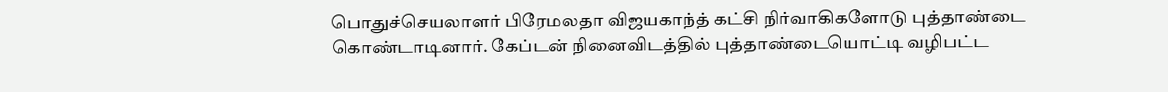பொதுச்செயலாளர் பிரேமலதா விஜயகாந்த் கட்சி நிர்வாகிகளோடு புத்தாண்டை கொண்டாடினார். கேப்டன் நினைவிடத்தில் புத்தாண்டையொட்டி வழிபட்ட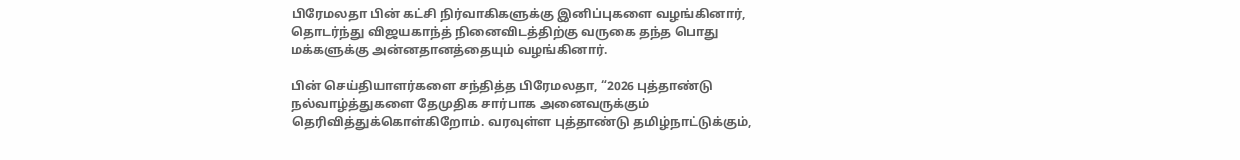பிரேமலதா பின் கட்சி நிர்வாகிகளுக்கு இனிப்புகளை வழங்கினார், தொடர்ந்து விஜயகாந்த் நினைவிடத்திற்கு வருகை தந்த பொது மக்களுக்கு அன்னதானத்தையும் வழங்கினார்.

பின் செய்தியாளர்களை சந்தித்த பிரேமலதா, “2026 புத்தாண்டு நல்வாழ்த்துகளை தேமுதிக சார்பாக அனைவருக்கும் தெரிவித்துக்கொள்கிறோம். வரவுள்ள புத்தாண்டு தமிழ்நாட்டுக்கும்,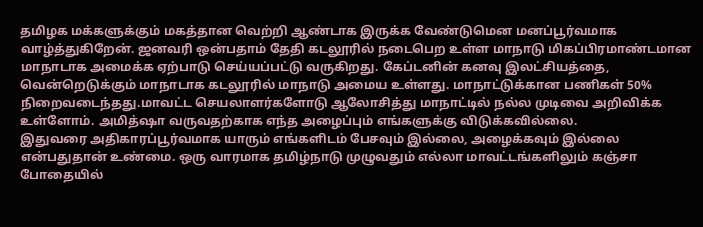தமிழக மக்களுக்கும் மகத்தான வெற்றி ஆண்டாக இருக்க வேண்டுமென மனப்பூர்வமாக வாழ்த்துகிறேன். ஜனவரி ஒன்பதாம் தேதி கடலூரில் நடைபெற உள்ள மாநாடு மிகப்பிரமாண்டமான மாநாடாக அமைக்க ஏற்பாடு செய்யப்பட்டு வருகிறது. கேப்டனின் கனவு இலட்சியத்தை, வென்றெடுக்கும் மாநாடாக கடலூரில் மாநாடு அமைய உள்ளது. மாநாட்டுக்கான பணிகள் 50% நிறைவடைந்தது.மாவட்ட செயலாளர்களோடு ஆலோசித்து மாநாட்டில் நல்ல முடிவை அறிவிக்க உள்ளோம். அமித்ஷா வருவதற்காக எந்த அழைப்பும் எங்களுக்கு விடுக்கவில்லை.
இதுவரை அதிகாரப்பூர்வமாக யாரும் எங்களிடம் பேசவும் இல்லை, அழைக்கவும் இல்லை என்பதுதான் உண்மை. ஒரு வாரமாக தமிழ்நாடு முழுவதும் எல்லா மாவட்டங்களிலும் கஞ்சா போதையில்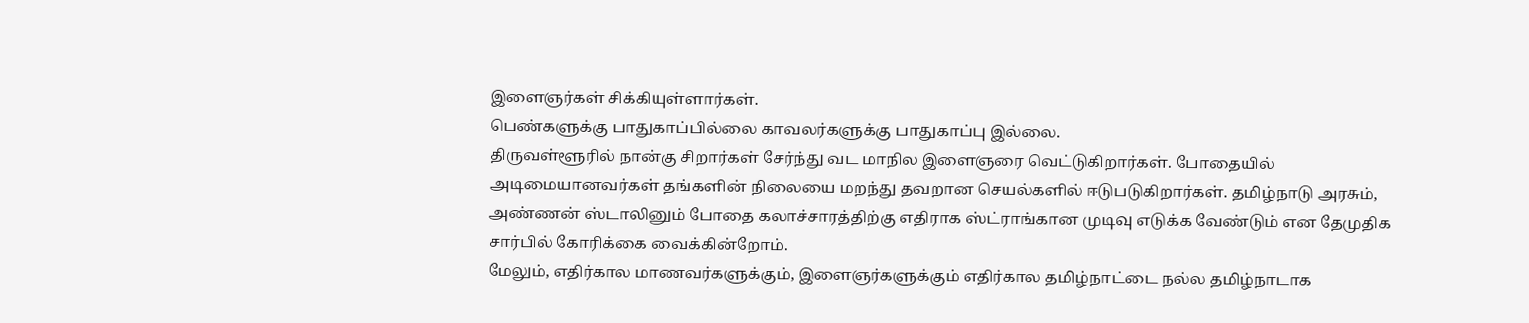இளைஞர்கள் சிக்கியுள்ளார்கள்.
பெண்களுக்கு பாதுகாப்பில்லை காவலர்களுக்கு பாதுகாப்பு இல்லை.
திருவள்ளூரில் நான்கு சிறார்கள் சேர்ந்து வட மாநில இளைஞரை வெட்டுகிறார்கள். போதையில் அடிமையானவர்கள் தங்களின் நிலையை மறந்து தவறான செயல்களில் ஈடுபடுகிறார்கள். தமிழ்நாடு அரசும், அண்ணன் ஸ்டாலினும் போதை கலாச்சாரத்திற்கு எதிராக ஸ்ட்ராங்கான முடிவு எடுக்க வேண்டும் என தேமுதிக சார்பில் கோரிக்கை வைக்கின்றோம்.
மேலும், எதிர்கால மாணவர்களுக்கும், இளைஞர்களுக்கும் எதிர்கால தமிழ்நாட்டை நல்ல தமிழ்நாடாக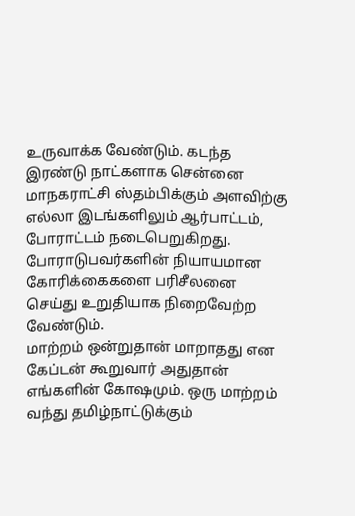உருவாக்க வேண்டும். கடந்த இரண்டு நாட்களாக சென்னை மாநகராட்சி ஸ்தம்பிக்கும் அளவிற்கு எல்லா இடங்களிலும் ஆர்பாட்டம், போராட்டம் நடைபெறுகிறது. போராடுபவர்களின் நியாயமான கோரிக்கைகளை பரிசீலனை செய்து உறுதியாக நிறைவேற்ற வேண்டும்.
மாற்றம் ஒன்றுதான் மாறாதது என கேப்டன் கூறுவார் அதுதான் எங்களின் கோஷமும். ஒரு மாற்றம் வந்து தமிழ்நாட்டுக்கும்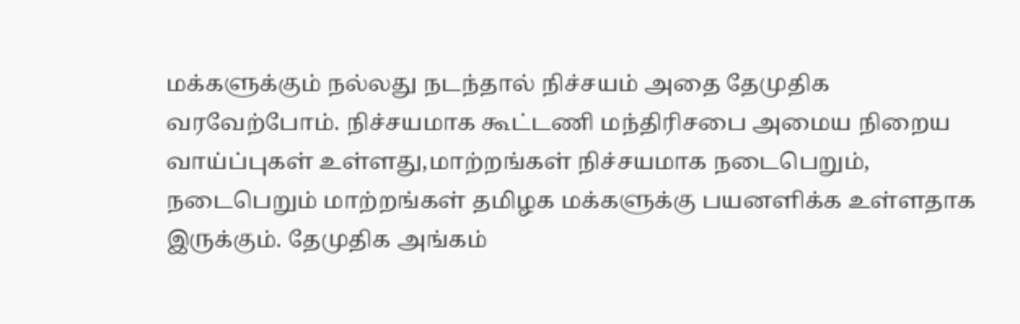மக்களுக்கும் நல்லது நடந்தால் நிச்சயம் அதை தேமுதிக வரவேற்போம். நிச்சயமாக கூட்டணி மந்திரிசபை அமைய நிறைய வாய்ப்புகள் உள்ளது,மாற்றங்கள் நிச்சயமாக நடைபெறும், நடைபெறும் மாற்றங்கள் தமிழக மக்களுக்கு பயனளிக்க உள்ளதாக இருக்கும். தேமுதிக அங்கம்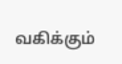வகிக்கும்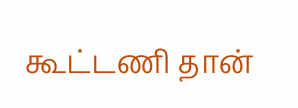கூட்டணி தான்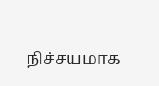நிச்சயமாக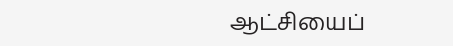ஆட்சியைப்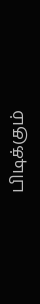பிடிக்கும்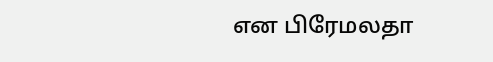என பிரேமலதா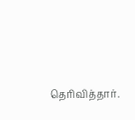தெரிவித்தார்.